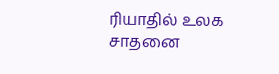ரியாதில் உலக சாதனை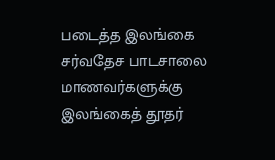படைத்த இலங்கை சர்வதேச பாடசாலை மாணவர்களுக்கு இலங்கைத் தூதர்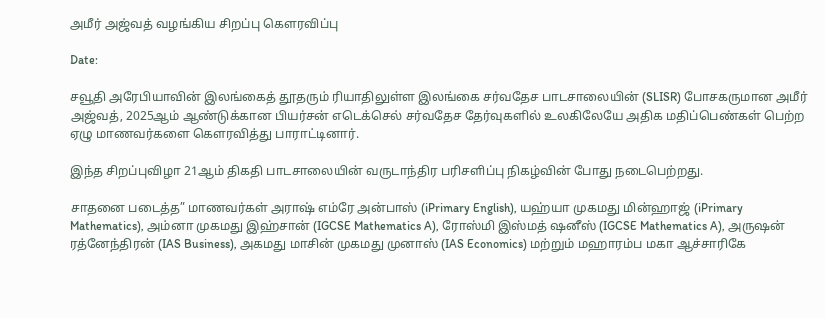அமீர் அஜ்வத் வழங்கிய சிறப்பு கௌரவிப்பு

Date:

சவூதி அரேபியாவின் இலங்கைத் தூதரும் ரியாதிலுள்ள இலங்கை சர்வதேச பாடசாலையின் (SLISR) போசகருமான அமீர் அஜ்வத், 2025ஆம் ஆண்டுக்கான பியர்சன் எடெக்செல் சர்வதேச தேர்வுகளில் உலகிலேயே அதிக மதிப்பெண்கள் பெற்ற ஏழு மாணவர்களை கௌரவித்து பாராட்டினார்.

இந்த சிறப்புவிழா 21ஆம் திகதி பாடசாலையின் வருடாந்திர பரிசளிப்பு நிகழ்வின் போது நடைபெற்றது.

சாதனை படைத்த” மாணவர்கள் அராஷ் எம்ரே அன்பாஸ் (iPrimary English), யஹ்யா முகமது மின்ஹாஜ் (iPrimary Mathematics), அம்னா முகமது இஹ்சான் (IGCSE Mathematics A), ரோஸ்மி இஸ்மத் ஷனீஸ் (IGCSE Mathematics A), அருஷன் ரத்னேந்திரன் (IAS Business), அகமது மாசின் முகமது முனாஸ் (IAS Economics) மற்றும் மஹாரம்ப மகா ஆச்சாரிகே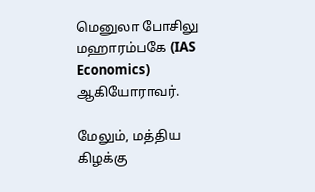மெனுலா போசிலு மஹாரம்பகே (IAS Economics) ஆகியோராவர்.

மேலும், மத்திய கிழக்கு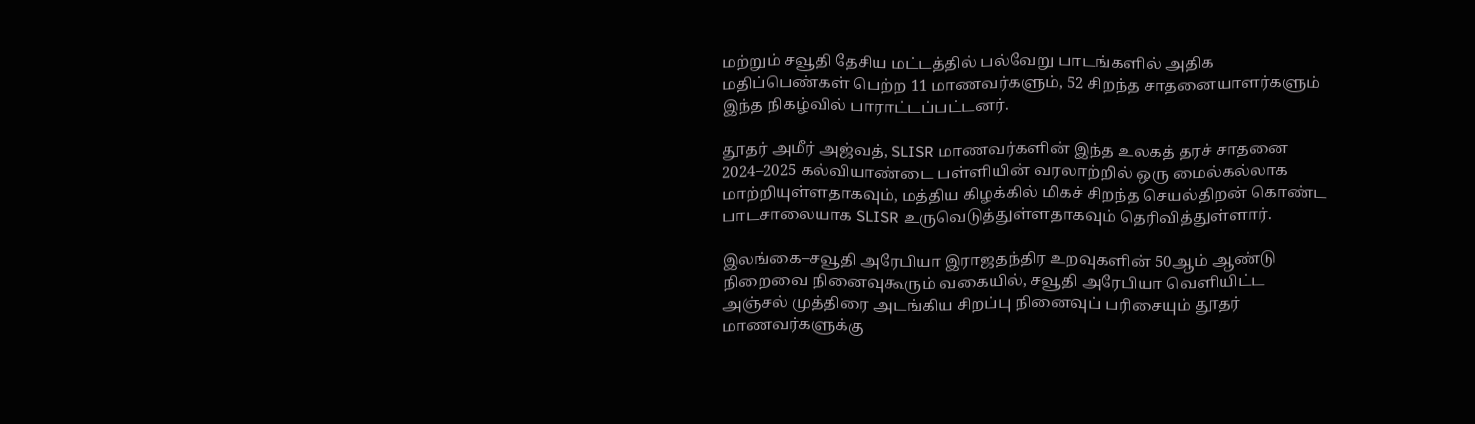மற்றும் சவூதி தேசிய மட்டத்தில் பல்வேறு பாடங்களில் அதிக மதிப்பெண்கள் பெற்ற 11 மாணவர்களும், 52 சிறந்த சாதனையாளர்களும் இந்த நிகழ்வில் பாராட்டப்பட்டனர்.

தூதர் அமீர் அஜ்வத், SLISR மாணவர்களின் இந்த உலகத் தரச் சாதனை 2024–2025 கல்வியாண்டை பள்ளியின் வரலாற்றில் ஒரு மைல்கல்லாக மாற்றியுள்ளதாகவும், மத்திய கிழக்கில் மிகச் சிறந்த செயல்திறன் கொண்ட பாடசாலையாக SLISR உருவெடுத்துள்ளதாகவும் தெரிவித்துள்ளார்.

இலங்கை–சவூதி அரேபியா இராஜதந்திர உறவுகளின் 50ஆம் ஆண்டு நிறைவை நினைவுகூரும் வகையில், சவூதி அரேபியா வெளியிட்ட அஞ்சல் முத்திரை அடங்கிய சிறப்பு நினைவுப் பரிசையும் தூதர் மாணவர்களுக்கு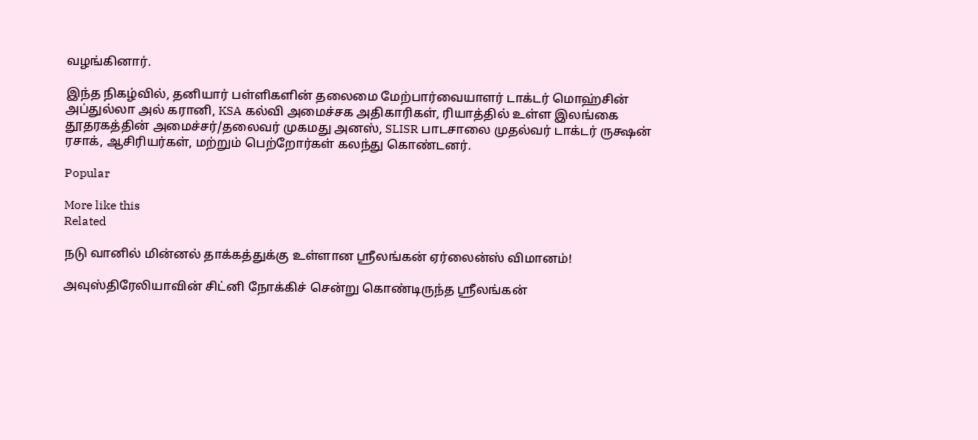வழங்கினார்.

இந்த நிகழ்வில், தனியார் பள்ளிகளின் தலைமை மேற்பார்வையாளர் டாக்டர் மொஹ்சின் அப்துல்லா அல் கரானி, KSA கல்வி அமைச்சக அதிகாரிகள், ரியாத்தில் உள்ள இலங்கை தூதரகத்தின் அமைச்சர்/தலைவர் முகமது அனஸ், SLISR பாடசாலை முதல்வர் டாக்டர் ருக்ஷன் ரசாக், ஆசிரியர்கள், மற்றும் பெற்றோர்கள் கலந்து கொண்டனர்.

Popular

More like this
Related

நடு வானில் மின்னல் தாக்கத்துக்கு உள்ளான ஸ்ரீலங்கன் ஏர்லைன்ஸ் விமானம்!

அவுஸ்திரேலியாவின் சிட்னி நோக்கிச் சென்று கொண்டிருந்த ஸ்ரீலங்கன்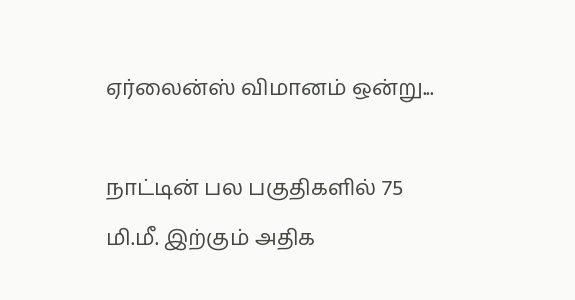ஏர்லைன்ஸ் விமானம் ஒன்று...

நாட்டின் பல பகுதிகளில் 75 மி.மீ. இற்கும் அதிக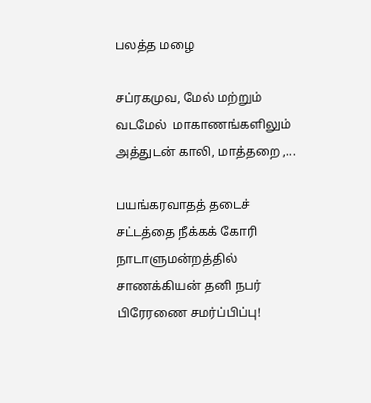பலத்த மழை

சப்ரகமுவ, மேல் மற்றும் வடமேல்  மாகாணங்களிலும் அத்துடன் காலி, மாத்தறை ,...

பயங்கரவாதத் தடைச் சட்டத்தை நீக்கக் கோரி நாடாளுமன்றத்தில் சாணக்கியன் தனி நபர் பிரேரணை சமர்ப்பிப்பு!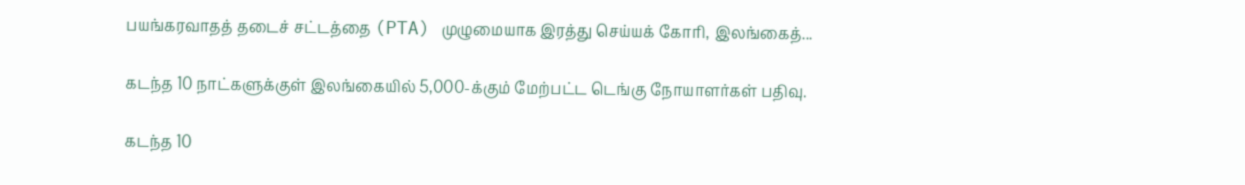பயங்கரவாதத் தடைச் சட்டத்தை (PTA) முழுமையாக இரத்து செய்யக் கோரி, இலங்கைத்...

கடந்த 10 நாட்களுக்குள் இலங்கையில் 5,000-க்கும் மேற்பட்ட டெங்கு நோயாளர்கள் பதிவு.

கடந்த 10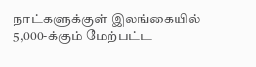நாட்களுக்குள் இலங்கையில் 5,000-க்கும் மேற்பட்ட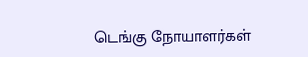டெங்கு நோயாளர்கள்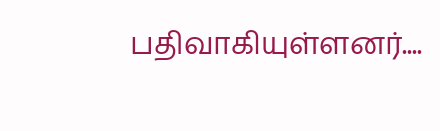பதிவாகியுள்ளனர்....